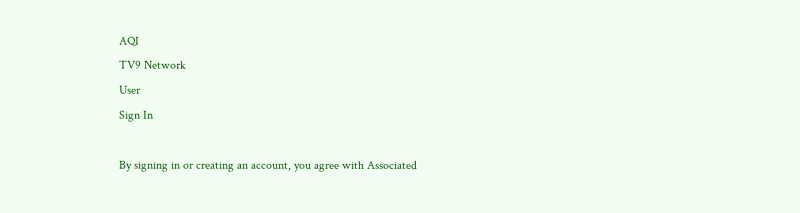AQI
TV9 Network
User
Sign In

By signing in or creating an account, you agree with Associated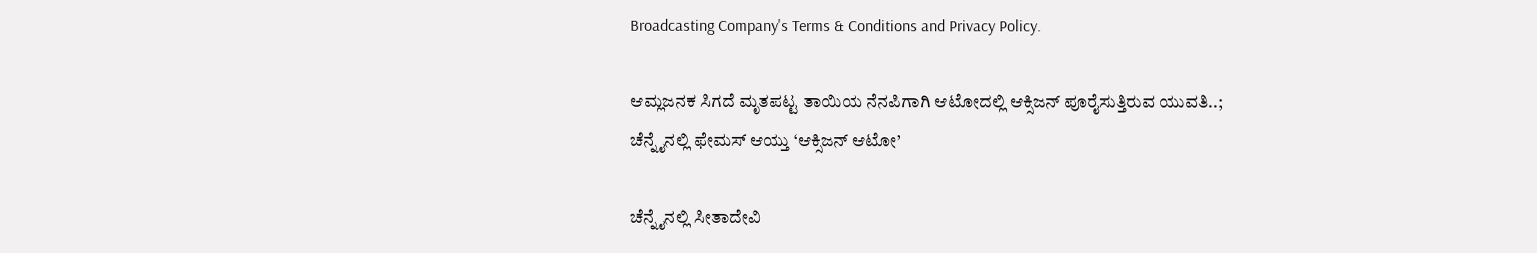Broadcasting Company's Terms & Conditions and Privacy Policy.

ಆಮ್ಲಜನಕ ಸಿಗದೆ ಮೃತಪಟ್ಟ ತಾಯಿಯ ನೆನಪಿಗಾಗಿ ಆಟೋದಲ್ಲಿ ಆಕ್ಸಿಜನ್ ಪೂರೈಸುತ್ತಿರುವ ಯುವತಿ..; ಚೆನ್ನೈನಲ್ಲಿ ಫೇಮಸ್ ಆಯ್ತು ‘ಆಕ್ಸಿಜನ್ ಆಟೋ’

ಚೆನ್ನೈನಲ್ಲಿ ಸೀತಾದೇವಿ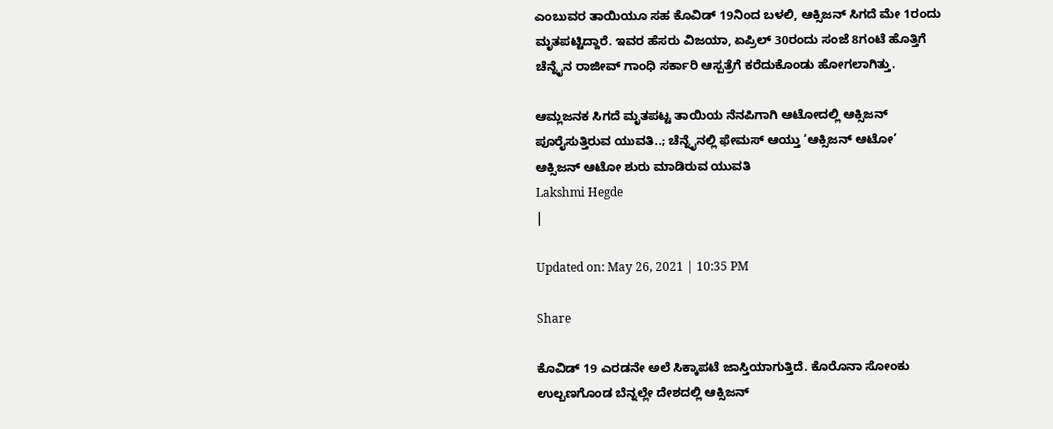ಎಂಬುವರ ತಾಯಿಯೂ ಸಹ ಕೊವಿಡ್ 19ನಿಂದ ಬಳಲಿ, ಆಕ್ಸಿಜನ್ ಸಿಗದೆ ಮೇ 1ರಂದು ಮೃತಪಟ್ಟಿದ್ದಾರೆ. ಇವರ ಹೆಸರು ವಿಜಯಾ, ಏಪ್ರಿಲ್ 30ರಂದು ಸಂಜೆ 8ಗಂಟೆ ಹೊತ್ತಿಗೆ ಚೆನ್ನೈನ ರಾಜೀವ್ ಗಾಂಧಿ ಸರ್ಕಾರಿ ಆಸ್ಪತ್ರೆಗೆ ಕರೆದುಕೊಂಡು ಹೋಗಲಾಗಿತ್ತು.

ಆಮ್ಲಜನಕ ಸಿಗದೆ ಮೃತಪಟ್ಟ ತಾಯಿಯ ನೆನಪಿಗಾಗಿ ಆಟೋದಲ್ಲಿ ಆಕ್ಸಿಜನ್ ಪೂರೈಸುತ್ತಿರುವ ಯುವತಿ..; ಚೆನ್ನೈನಲ್ಲಿ ಫೇಮಸ್ ಆಯ್ತು ‘ಆಕ್ಸಿಜನ್ ಆಟೋ’
ಆಕ್ಸಿಜನ್ ಆಟೋ ಶುರು ಮಾಡಿರುವ ಯುವತಿ
Lakshmi Hegde
|

Updated on: May 26, 2021 | 10:35 PM

Share

ಕೊವಿಡ್ 19 ಎರಡನೇ ಅಲೆ ಸಿಕ್ಕಾಪಟೆ ಜಾಸ್ತಿಯಾಗುತ್ತಿದೆ. ಕೊರೊನಾ ಸೋಂಕು ಉಲ್ಬಣಗೊಂಡ ಬೆನ್ನಲ್ಲೇ ದೇಶದಲ್ಲಿ ಆಕ್ಸಿಜನ್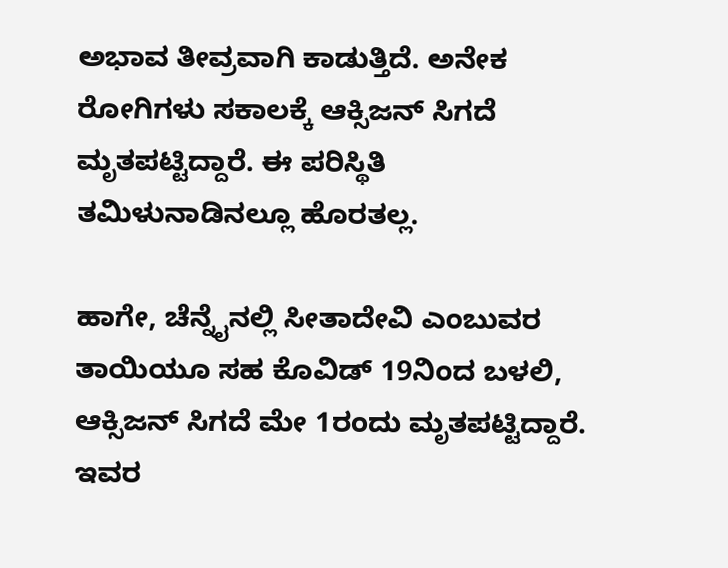ಅಭಾವ ತೀವ್ರವಾಗಿ ಕಾಡುತ್ತಿದೆ. ಅನೇಕ ರೋಗಿಗಳು ಸಕಾಲಕ್ಕೆ ಆಕ್ಸಿಜನ್ ಸಿಗದೆ ಮೃತಪಟ್ಟಿದ್ದಾರೆ. ಈ ಪರಿಸ್ಥಿತಿ ತಮಿಳುನಾಡಿನಲ್ಲೂ ಹೊರತಲ್ಲ.

ಹಾಗೇ, ಚೆನ್ನೈನಲ್ಲಿ ಸೀತಾದೇವಿ ಎಂಬುವರ ತಾಯಿಯೂ ಸಹ ಕೊವಿಡ್ 19ನಿಂದ ಬಳಲಿ, ಆಕ್ಸಿಜನ್ ಸಿಗದೆ ಮೇ 1ರಂದು ಮೃತಪಟ್ಟಿದ್ದಾರೆ. ಇವರ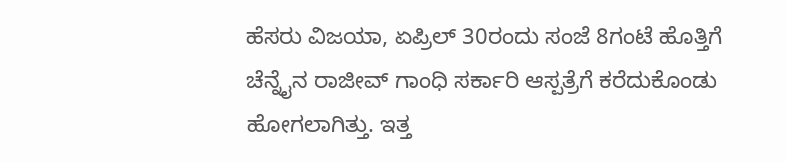ಹೆಸರು ವಿಜಯಾ, ಏಪ್ರಿಲ್ 30ರಂದು ಸಂಜೆ 8ಗಂಟೆ ಹೊತ್ತಿಗೆ ಚೆನ್ನೈನ ರಾಜೀವ್ ಗಾಂಧಿ ಸರ್ಕಾರಿ ಆಸ್ಪತ್ರೆಗೆ ಕರೆದುಕೊಂಡು ಹೋಗಲಾಗಿತ್ತು. ಇತ್ತ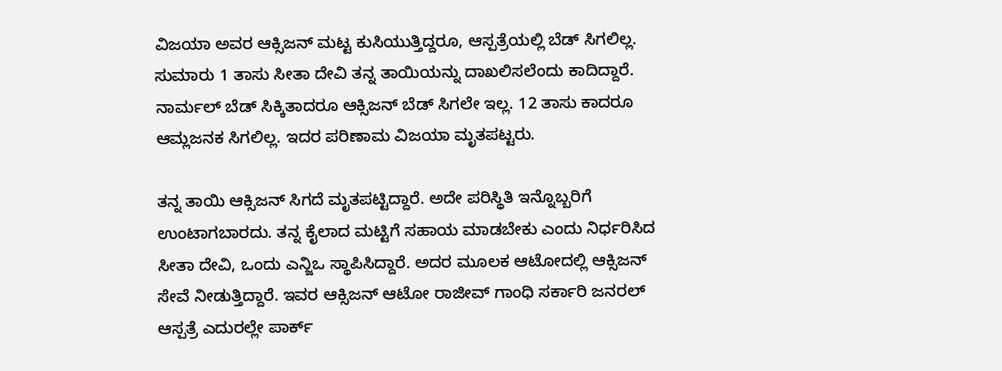ವಿಜಯಾ ಅವರ ಆಕ್ಸಿಜನ್ ಮಟ್ಟ ಕುಸಿಯುತ್ತಿದ್ದರೂ, ಆಸ್ಪತ್ರೆಯಲ್ಲಿ ಬೆಡ್ ಸಿಗಲಿಲ್ಲ. ಸುಮಾರು 1 ತಾಸು ಸೀತಾ ದೇವಿ ತನ್ನ ತಾಯಿಯನ್ನು ದಾಖಲಿಸಲೆಂದು ಕಾದಿದ್ದಾರೆ. ನಾರ್ಮಲ್ ಬೆಡ್ ಸಿಕ್ಕಿತಾದರೂ ಆಕ್ಸಿಜನ್ ಬೆಡ್ ಸಿಗಲೇ ಇಲ್ಲ. 12 ತಾಸು ಕಾದರೂ ಆಮ್ಲಜನಕ ಸಿಗಲಿಲ್ಲ. ಇದರ ಪರಿಣಾಮ ವಿಜಯಾ ಮೃತಪಟ್ಟರು.

ತನ್ನ ತಾಯಿ ಆಕ್ಸಿಜನ್ ಸಿಗದೆ ಮೃತಪಟ್ಟಿದ್ದಾರೆ. ಅದೇ ಪರಿಸ್ಥಿತಿ ಇನ್ನೊಬ್ಬರಿಗೆ ಉಂಟಾಗಬಾರದು. ತನ್ನ ಕೈಲಾದ ಮಟ್ಟಿಗೆ ಸಹಾಯ ಮಾಡಬೇಕು ಎಂದು ನಿರ್ಧರಿಸಿದ ಸೀತಾ ದೇವಿ, ಒಂದು ಎನ್ಜಿಒ ಸ್ಥಾಪಿಸಿದ್ದಾರೆ. ಅದರ ಮೂಲಕ ಆಟೋದಲ್ಲಿ ಆಕ್ಸಿಜನ್ ಸೇವೆ ನೀಡುತ್ತಿದ್ದಾರೆ. ಇವರ ಆಕ್ಸಿಜನ್ ಆಟೋ ರಾಜೀವ್ ಗಾಂಧಿ ಸರ್ಕಾರಿ ಜನರಲ್ ಆಸ್ಪತ್ರೆ ಎದುರಲ್ಲೇ ಪಾರ್ಕ್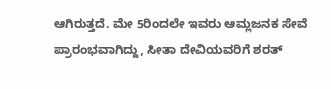ಆಗಿರುತ್ತದೆ. ಮೇ 5ರಿಂದಲೇ ಇವರು ಆಮ್ಲಜನಕ ಸೇವೆ ಪ್ರಾರಂಭವಾಗಿದ್ದು, ಸೀತಾ ದೇವಿಯವರಿಗೆ ಶರತ್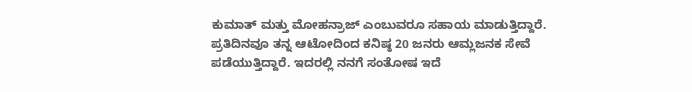ಕುಮಾತ್ ಮತ್ತು ಮೋಹನ್ರಾಜ್ ಎಂಬುವರೂ ಸಹಾಯ ಮಾಡುತ್ತಿದ್ದಾರೆ. ಪ್ರತಿದಿನವೂ ತನ್ನ ಆಟೋದಿಂದ ಕನಿಷ್ಠ 20 ಜನರು ಆಮ್ಲಜನಕ ಸೇವೆ ಪಡೆಯುತ್ತಿದ್ದಾರೆ. ಇದರಲ್ಲಿ ನನಗೆ ಸಂತೋಷ ಇದೆ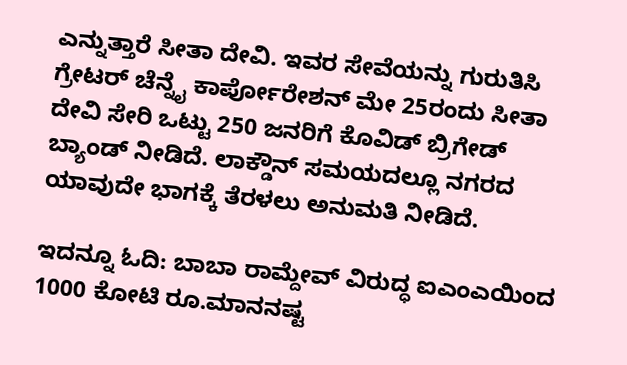ಎನ್ನುತ್ತಾರೆ ಸೀತಾ ದೇವಿ. ಇವರ ಸೇವೆಯನ್ನು ಗುರುತಿಸಿ ಗ್ರೇಟರ್ ಚೆನ್ನೈ ಕಾರ್ಪೋರೇಶನ್ ಮೇ 25ರಂದು ಸೀತಾ ದೇವಿ ಸೇರಿ ಒಟ್ಟು 250 ಜನರಿಗೆ ಕೊವಿಡ್ ಬ್ರಿಗೇಡ್ ಬ್ಯಾಂಡ್ ನೀಡಿದೆ. ಲಾಕ್ಡೌನ್ ಸಮಯದಲ್ಲೂ ನಗರದ ಯಾವುದೇ ಭಾಗಕ್ಕೆ ತೆರಳಲು ಅನುಮತಿ ನೀಡಿದೆ.

ಇದನ್ನೂ ಓದಿ: ಬಾಬಾ ರಾಮ್ದೇವ್ ವಿರುದ್ಧ ಐಎಂಎಯಿಂದ 1000 ಕೋಟಿ ರೂ.ಮಾನನಷ್ಟ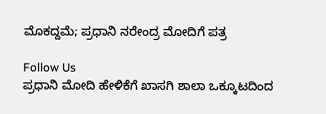ಮೊಕದ್ದಮೆ; ಪ್ರಧಾನಿ ನರೇಂದ್ರ ಮೋದಿಗೆ ಪತ್ರ

Follow Us
ಪ್ರಧಾನಿ ಮೋದಿ ಹೇಳಿಕೆಗೆ ಖಾಸಗಿ ಶಾಲಾ ಒಕ್ಕೂಟದಿಂದ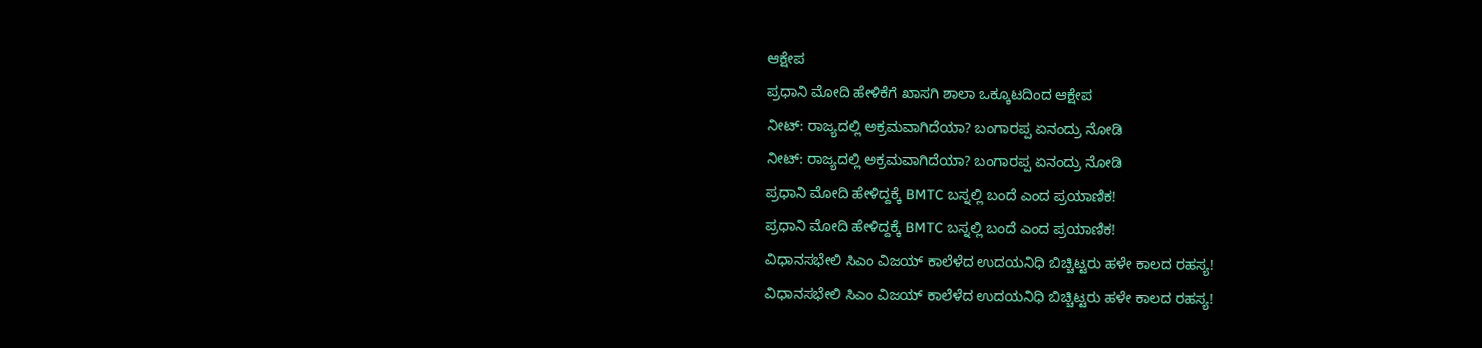ಆಕ್ಷೇಪ
ಪ್ರಧಾನಿ ಮೋದಿ ಹೇಳಿಕೆಗೆ ಖಾಸಗಿ ಶಾಲಾ ಒಕ್ಕೂಟದಿಂದ ಆಕ್ಷೇಪ
ನೀಟ್: ರಾಜ್ಯದಲ್ಲಿ ಅಕ್ರಮವಾಗಿದೆಯಾ? ಬಂಗಾರಪ್ಪ ಏನಂದ್ರು ನೋಡಿ
ನೀಟ್: ರಾಜ್ಯದಲ್ಲಿ ಅಕ್ರಮವಾಗಿದೆಯಾ? ಬಂಗಾರಪ್ಪ ಏನಂದ್ರು ನೋಡಿ
ಪ್ರಧಾನಿ ಮೋದಿ ಹೇಳಿದ್ದಕ್ಕೆ BMTC ಬಸ್ನಲ್ಲಿ ಬಂದೆ ಎಂದ ಪ್ರಯಾಣಿಕ!
ಪ್ರಧಾನಿ ಮೋದಿ ಹೇಳಿದ್ದಕ್ಕೆ BMTC ಬಸ್ನಲ್ಲಿ ಬಂದೆ ಎಂದ ಪ್ರಯಾಣಿಕ!
ವಿಧಾನಸಭೇಲಿ ಸಿಎಂ ವಿಜಯ್ ಕಾಲೆಳೆದ ಉದಯನಿಧಿ ಬಿಚ್ಚಿಟ್ಟರು ಹಳೇ ಕಾಲದ ರಹಸ್ಯ!
ವಿಧಾನಸಭೇಲಿ ಸಿಎಂ ವಿಜಯ್ ಕಾಲೆಳೆದ ಉದಯನಿಧಿ ಬಿಚ್ಚಿಟ್ಟರು ಹಳೇ ಕಾಲದ ರಹಸ್ಯ!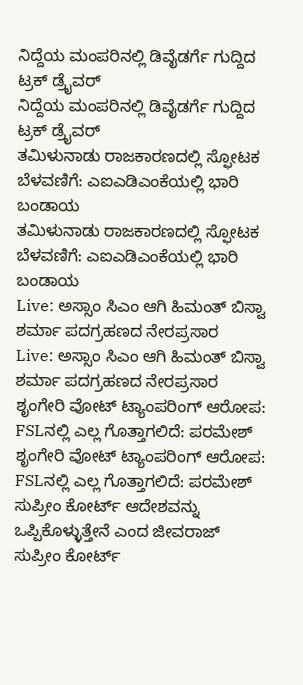ನಿದ್ದೆಯ ಮಂಪರಿನಲ್ಲಿ ಡಿವೈಡರ್ಗೆ ಗುದ್ದಿದ ಟ್ರಕ್ ಡ್ರೈವರ್
ನಿದ್ದೆಯ ಮಂಪರಿನಲ್ಲಿ ಡಿವೈಡರ್ಗೆ ಗುದ್ದಿದ ಟ್ರಕ್ ಡ್ರೈವರ್
ತಮಿಳುನಾಡು ರಾಜಕಾರಣದಲ್ಲಿ ಸ್ಫೋಟಕ ಬೆಳವಣಿಗೆ: ಎಐಎಡಿಎಂಕೆಯಲ್ಲಿ ಭಾರಿ ಬಂಡಾಯ
ತಮಿಳುನಾಡು ರಾಜಕಾರಣದಲ್ಲಿ ಸ್ಫೋಟಕ ಬೆಳವಣಿಗೆ: ಎಐಎಡಿಎಂಕೆಯಲ್ಲಿ ಭಾರಿ ಬಂಡಾಯ
Live: ಅಸ್ಸಾಂ ಸಿಎಂ ಆಗಿ ಹಿಮಂತ್ ಬಿಸ್ವಾ ಶರ್ಮಾ ಪದಗ್ರಹಣದ ನೇರಪ್ರಸಾರ
Live: ಅಸ್ಸಾಂ ಸಿಎಂ ಆಗಿ ಹಿಮಂತ್ ಬಿಸ್ವಾ ಶರ್ಮಾ ಪದಗ್ರಹಣದ ನೇರಪ್ರಸಾರ
ಶೃಂಗೇರಿ ವೋಟ್ ಟ್ಯಾಂಪರಿಂಗ್ ಆರೋಪ: FSLನಲ್ಲಿ ಎಲ್ಲ ಗೊತ್ತಾಗಲಿದೆ: ಪರಮೇಶ್
ಶೃಂಗೇರಿ ವೋಟ್ ಟ್ಯಾಂಪರಿಂಗ್ ಆರೋಪ: FSLನಲ್ಲಿ ಎಲ್ಲ ಗೊತ್ತಾಗಲಿದೆ: ಪರಮೇಶ್
ಸುಪ್ರೀಂ ಕೋರ್ಟ್ ಆದೇಶವನ್ನು ಒಪ್ಪಿಕೊಳ್ಳುತ್ತೇನೆ ಎಂದ ಜೀವರಾಜ್
ಸುಪ್ರೀಂ ಕೋರ್ಟ್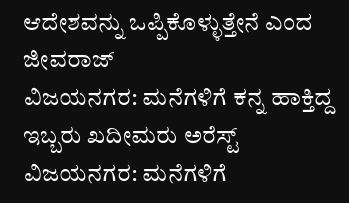ಆದೇಶವನ್ನು ಒಪ್ಪಿಕೊಳ್ಳುತ್ತೇನೆ ಎಂದ ಜೀವರಾಜ್
ವಿಜಯನಗರ: ಮನೆಗಳಿಗೆ ಕನ್ನ ಹಾಕ್ತಿದ್ದ ಇಬ್ಬರು ಖದೀಮರು ಅರೆಸ್ಟ್
ವಿಜಯನಗರ: ಮನೆಗಳಿಗೆ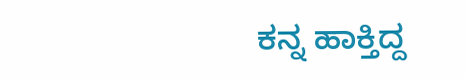ಕನ್ನ ಹಾಕ್ತಿದ್ದ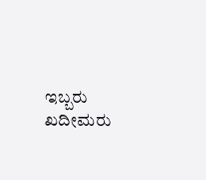ಇಬ್ಬರು ಖದೀಮರು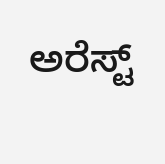ಅರೆಸ್ಟ್